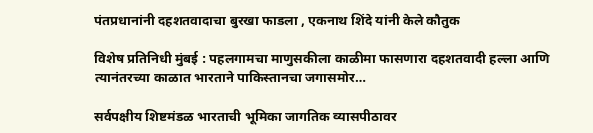पंतप्रधानांनी दहशतवादाचा बुरखा फाडला , एकनाथ शिंदे यांनी केले कौतुक

विशेष प्रतिनिधी मुंबई : पहलगामचा माणुसकीला काळीमा फासणारा दहशतवादी हल्ला आणि त्यानंतरच्या काळात भारताने पाकिस्तानचा जगासमोर…

सर्वपक्षीय शिष्टमंडळ भारताची भूमिका जागतिक व्यासपीठावर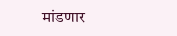मांडणार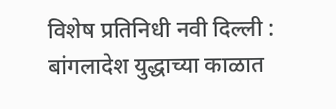विशेष प्रतिनिधी नवी दिल्ली : बांगलादेश युद्धाच्या काळात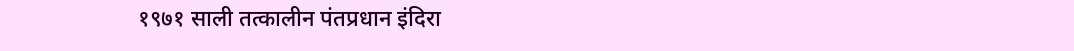१९७१ साली तत्कालीन पंतप्रधान इंदिरा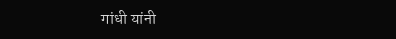गांधी यांनी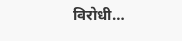विरोधी…